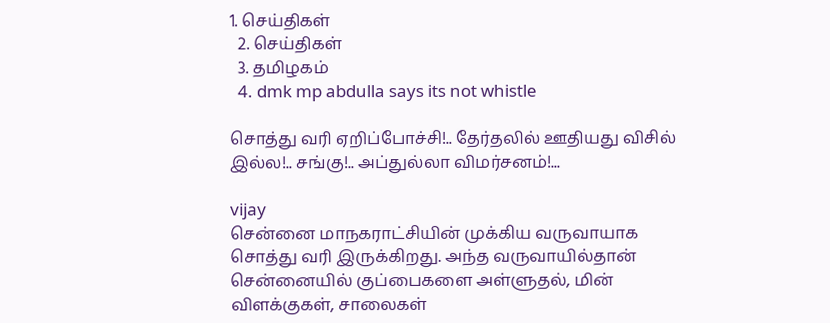1. செய்திகள்
  2. செய்திகள்
  3. த‌மிழக‌ம்
  4. dmk mp abdulla says its not whistle

சொத்து வரி ஏறிப்போச்சி!.. தேர்தலில் ஊதியது விசில் இல்ல!.. சங்கு!.. அப்துல்லா விமர்சனம்!...

vijay
சென்னை மாநகராட்சியின் முக்கிய வருவாயாக சொத்து வரி இருக்கிறது. அந்த வருவாயில்தான் சென்னையில் குப்பைகளை அள்ளுதல், மின் விளக்குகள், சாலைகள்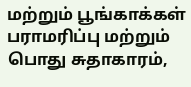மற்றும் பூங்காக்கள் பராமரிப்பு மற்றும் பொது சுதாகாரம்,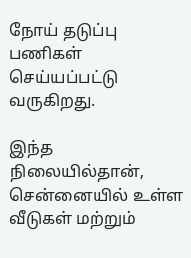நோய் தடுப்பு பணிகள் செய்யப்பட்டு வருகிறது.

இந்த நிலையில்தான், சென்னையில் உள்ள வீடுகள் மற்றும்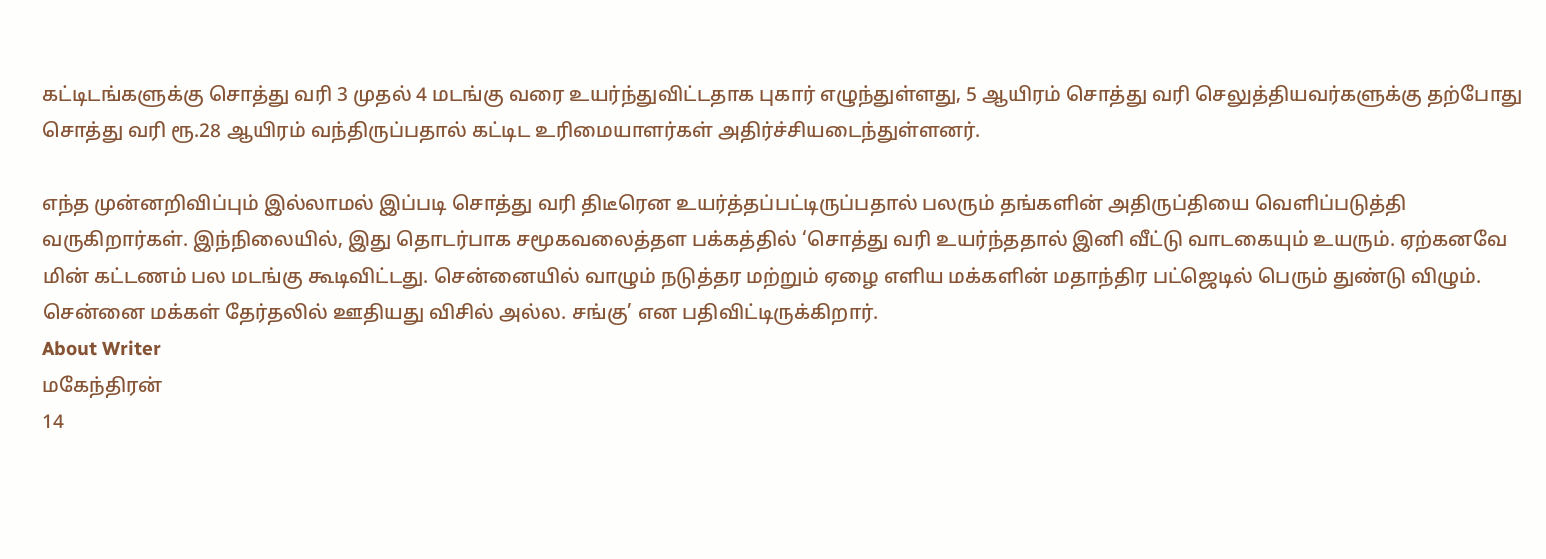கட்டிடங்களுக்கு சொத்து வரி 3 முதல் 4 மடங்கு வரை உயர்ந்துவிட்டதாக புகார் எழுந்துள்ளது, 5 ஆயிரம் சொத்து வரி செலுத்தியவர்களுக்கு தற்போது சொத்து வரி ரூ.28 ஆயிரம் வந்திருப்பதால் கட்டிட உரிமையாளர்கள் அதிர்ச்சியடைந்துள்ளனர்.

எந்த முன்னறிவிப்பும் இல்லாமல் இப்படி சொத்து வரி திடீரென உயர்த்தப்பட்டிருப்பதால் பலரும் தங்களின் அதிருப்தியை வெளிப்படுத்தி வருகிறார்கள். இந்நிலையில், இது தொடர்பாக சமூகவலைத்தள பக்கத்தில் ‘சொத்து வரி உயர்ந்ததால் இனி வீட்டு வாடகையும் உயரும். ஏற்கனவே மின் கட்டணம் பல மடங்கு கூடிவிட்டது. சென்னையில் வாழும் நடுத்தர மற்றும் ஏழை எளிய மக்களின் மதாந்திர பட்ஜெடில் பெரும் துண்டு விழும். சென்னை மக்கள் தேர்தலில் ஊதியது விசில் அல்ல. சங்கு’ என பதிவிட்டிருக்கிறார்.
About Writer
மகேந்திரன்
14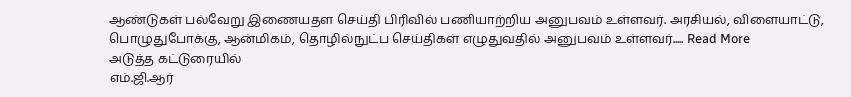ஆண்டுகள் பல்வேறு இணையதள செய்தி பிரிவில் பணியாற்றிய அனுபவம் உள்ளவர். அரசியல், விளையாட்டு, பொழுதுபோக்கு, ஆன்மிகம், தொழில்நுட்ப செய்திகள் எழுதுவதில் அனுபவம் உள்ளவர்..... Read More
அடுத்த கட்டுரையில்
எம்.ஜி.ஆர்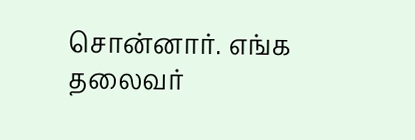சொன்னார். எங்க தலைவர்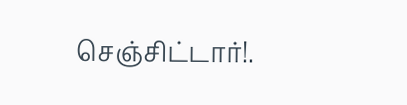செஞ்சிட்டார்!.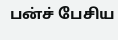பன்ச் பேசிய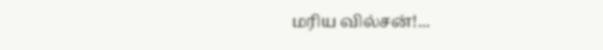மரிய வில்சன்!...